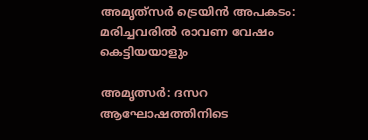അമൃത്‍സർ ട്രെയിൻ അപകടം: മരിച്ചവരില്‍ രാവണ വേഷം കെട്ടിയയാളും

അമൃത്സര്‍: ദസറ ആഘോഷത്തിനിടെ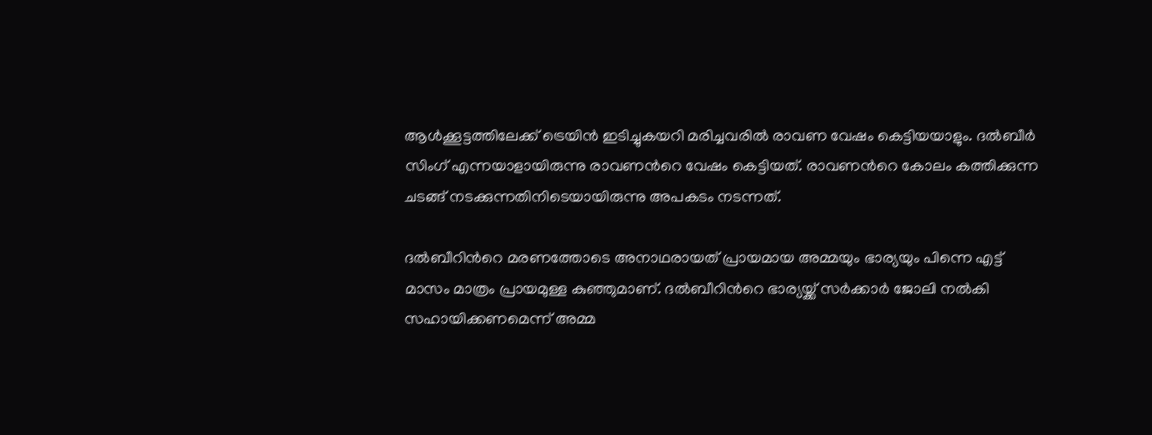ആള്‍ക്കൂട്ടത്തിലേക്ക് ട്രെയിന്‍ ഇടിച്ചുകയറി മരിച്ചവരില്‍ രാവണ വേഷം കെട്ടിയയാളും. ദല്‍ബീര്‍ സിംഗ് എന്നയാളായിരുന്നു രാവണന്‍റെ വേഷം കെട്ടിയത്. രാവണന്‍റെ കോലം കത്തിക്കുന്ന ചടങ്ങ് നടക്കുന്നതിനിടെയായിരുന്നു അപകടം നടന്നത്.

ദല്‍ബീറിന്‍റെ മരണത്തോടെ അനാഥരായത് പ്രായമായ അമ്മയും ഭാര്യയും പിന്നെ എട്ട് മാസം മാത്രം പ്രായമുള്ള കുഞ്ഞുമാണ്. ദല്‍ബീറിന്‍റെ ഭാര്യയ്ക്ക് സര്‍ക്കാര്‍ ജോലി നല്‍കി സഹായിക്കണമെന്ന് അമ്മ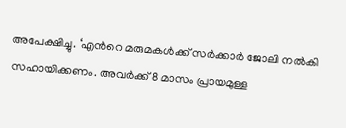അപേക്ഷിച്ചു. ‘എന്‍റെ മരുമകള്‍ക്ക് സര്‍ക്കാര്‍ ജോലി നല്‍കി സഹായിക്കണം. അവര്‍ക്ക് 8 മാസം പ്രായമുള്ള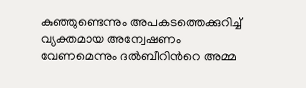കുഞ്ഞുണ്ടെന്നും അപകടത്തെക്കുറിച്ച് വ്യക്തമായ അന്വേഷണം വേണമെന്നും ദല്‍ബീറിന്‍റെ അമ്മ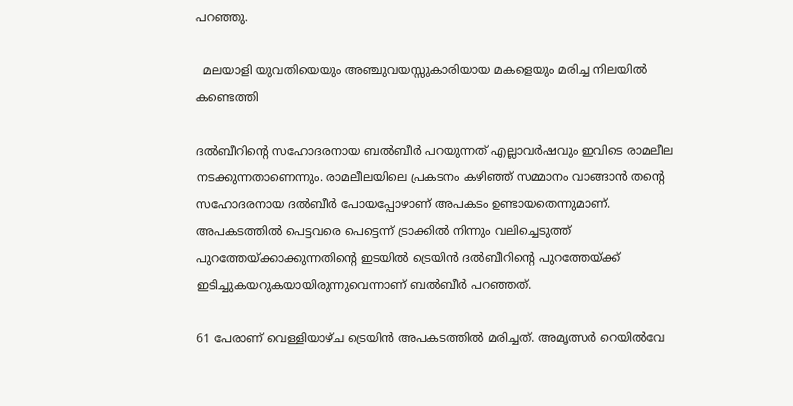പറഞ്ഞു.

  മലയാളി യുവതിയെയും അഞ്ചുവയസ്സുകാരിയായ മകളെയും മരിച്ച നിലയിൽ കണ്ടെത്തി

ദല്‍ബീറിന്‍റെ സഹോദരനായ ബല്‍ബീര്‍ പറയുന്നത് എല്ലാവര്‍ഷവും ഇവിടെ രാമലീല നടക്കുന്നതാണെന്നും. രാമലീലയിലെ പ്രകടനം കഴിഞ്ഞ് സമ്മാനം വാങ്ങാന്‍ തന്‍റെ സഹോദരനായ ദല്‍ബീര്‍ പോയപ്പോഴാണ് അപകടം ഉണ്ടായതെന്നുമാണ്. അപകടത്തില്‍ പെട്ടവരെ പെട്ടെന്ന് ട്രാക്കില്‍ നിന്നും വലിച്ചെടുത്ത് പുറത്തേയ്ക്കാക്കുന്നതിന്‍റെ ഇടയില്‍ ട്രെയിന്‍ ദല്‍ബീറിന്‍റെ പുറത്തേയ്ക്ക് ഇടിച്ചുകയറുകയായിരുന്നുവെന്നാണ് ബല്‍ബീര്‍ പറഞ്ഞത്.

61 പേരാണ് വെള്ളിയാഴ്ച ട്രെയിന്‍ അപകടത്തില്‍ മരിച്ചത്. അമൃത്സര്‍ റെയില്‍വേ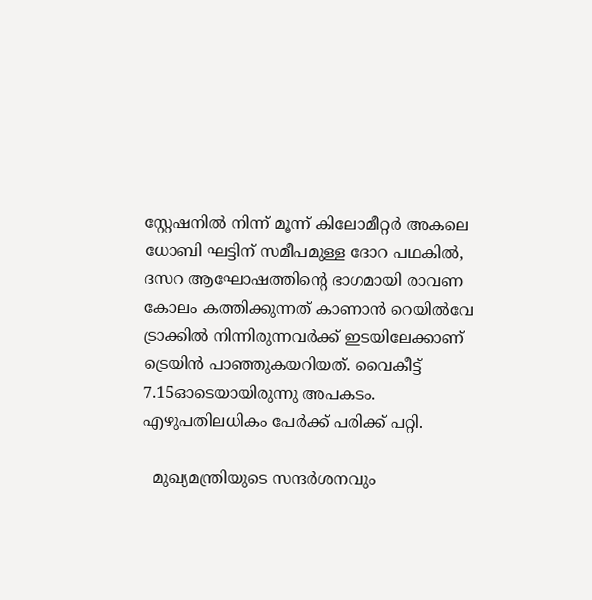സ്റ്റേഷനില്‍ നിന്ന് മൂന്ന് കിലോമീറ്റര്‍ അകലെ ധോബി ഘട്ടിന് സമീപമുള്ള ദോറ പഥകില്‍, ദസറ ആഘോഷത്തിന്‍റെ ഭാഗമായി രാവണ കോലം കത്തിക്കുന്നത് കാണാന്‍ റെയില്‍വേ ട്രാക്കില്‍ നിന്നിരുന്നവര്‍ക്ക് ഇടയിലേക്കാണ് ട്രെയിന്‍ പാഞ്ഞുകയറിയത്. വൈകീട്ട് 7.15ഓടെയായിരുന്നു അപകടം. എഴുപതിലധികം പേര്‍ക്ക് പരിക്ക് പറ്റി.

  മുഖ്യമന്ത്രിയുടെ സന്ദർശനവും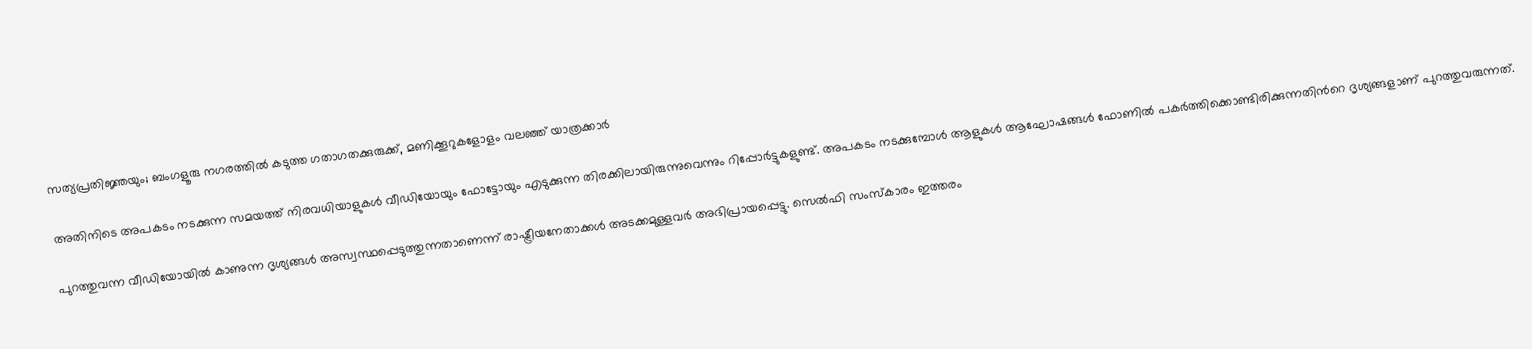സത്യപ്രതിജ്ഞയും; ബംഗളൂരു നഗരത്തിൽ കടുത്ത ഗതാഗതക്കുരുക്ക്, മണിക്കൂറുകളോളം വലഞ്ഞ് യാത്രക്കാർ

അതിനിടെ അപകടം നടക്കുന്ന സമയത്ത് നിരവധിയാളുകള്‍ വീഡിയോയും ഫോട്ടോയും എടുക്കുന്ന തിരക്കിലായിരുന്നുവെന്നും റിപ്പോര്‍ട്ടുകളുണ്ട്. അപകടം നടക്കുമ്പോള്‍ ആളുകള്‍ ആഘോഷങ്ങള്‍ ഫോണില്‍ പകര്‍ത്തിക്കൊണ്ടിരിക്കുന്നതിന്‍റെ ദൃശ്യങ്ങളാണ് പുറത്തുവരുന്നത്.

പുറത്തുവന്ന വീഡിയോയില്‍ കാണുന്ന ദൃശ്യങ്ങള്‍ അസ്വസ്ഥപ്പെടുത്തുന്നതാണെന്ന് രാഷ്ട്രീയനേതാക്കള്‍ അടക്കമുള്ളവര്‍ അഭിപ്രായപ്പെട്ടു. സെല്‍ഫി സംസ്‌കാരം ഇത്തരം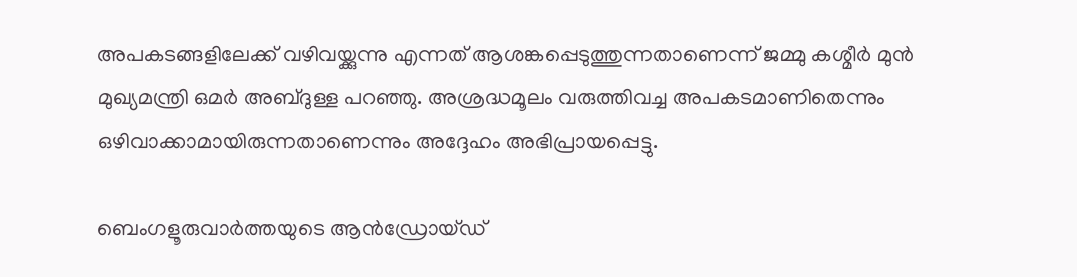അപകടങ്ങളിലേക്ക് വഴിവയ്ക്കുന്നു എന്നത് ആശങ്കപ്പെടുത്തുന്നതാണെന്ന് ജമ്മു കശ്മീര്‍ മുന്‍ മുഖ്യമന്ത്രി ഒമര്‍ അബ്ദുള്ള പറഞ്ഞു. അശ്രദ്ധമൂലം വരുത്തിവച്ച അപകടമാണിതെന്നും ഒഴിവാക്കാമായിരുന്നതാണെന്നും അദ്ദേഹം അഭിപ്രായപ്പെട്ടു.

ബെംഗളൂരുവാർത്തയുടെ ആൻഡ്രോയ്ഡ്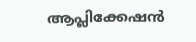ആപ്ലിക്കേഷൻ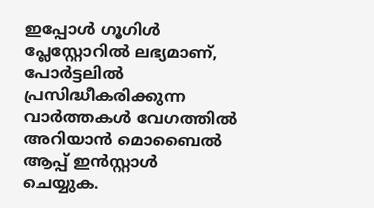ഇപ്പോൾ ഗൂഗിൾ പ്ലേസ്റ്റോറിൽ ലഭ്യമാണ്, പോർട്ടലിൽ പ്രസിദ്ധീകരിക്കുന്ന വാർത്തകൾ വേഗത്തിൽ അറിയാൻ മൊബൈൽ ആപ്പ് ഇൻസ്റ്റാൾ ചെയ്യുക.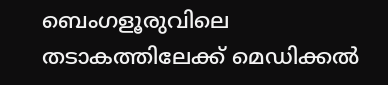ബെംഗളൂരുവിലെ തടാകത്തിലേക്ക് മെഡിക്കൽ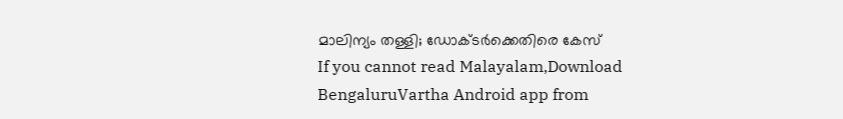മാലിന്യം തള്ളി; ഡോക്ടർക്കെതിരെ കേസ്
If you cannot read Malayalam,Download BengaluruVartha Android app from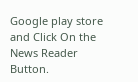Google play store and Click On the News Reader Button.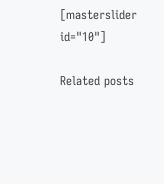[masterslider id="10"]

Related posts